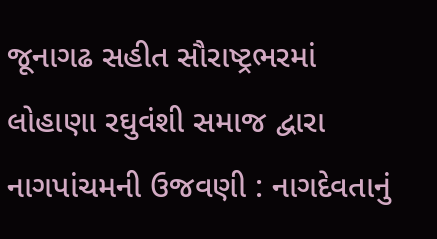જૂનાગઢ સહીત સૌરાષ્ટ્રભરમાં લોહાણા રઘુવંશી સમાજ દ્વારા નાગપાંચમની ઉજવણી : નાગદેવતાનું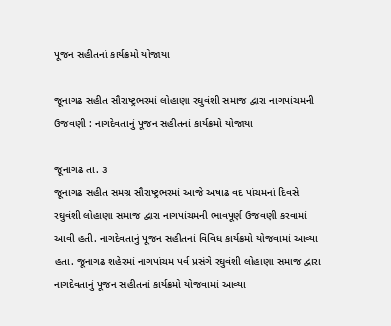પૂજન સહીતનાં કાર્યક્રમો યોજાયા

જૂનાગઢ સહીત સૌરાષ્ટ્રભરમાં લોહાણા રઘુવંશી સમાજ દ્વારા નાગપાંચમની ઉજવણી : નાગદેવતાનું પૂજન સહીતનાં કાર્યક્રમો યોજાયા

જૂનાગઢ તા. ૩
જૂનાગઢ સહીત સમગ્ર સૌરાષ્ટ્રભરમાં આજે અષાઢ વદ પાંચમનાં દિવસે રઘુવંશી લોહાણા સમાજ દ્વારા નાગપાંચમની ભાવપૂર્ણ ઉજવણી કરવામાં આવી હતી. નાગદેવતાનું પૂજન સહીતનાં વિવિધ કાર્યક્રમો યોજવામાં આવ્યા હતા. જૂનાગઢ શહેરમાં નાગપાંચમ પર્વ પ્રસંગે રઘુવંશી લોહાણા સમાજ દ્વારા નાગદેવતાનું પૂજન સહીતનાં કાર્યક્રમો યોજવામાં આવ્યા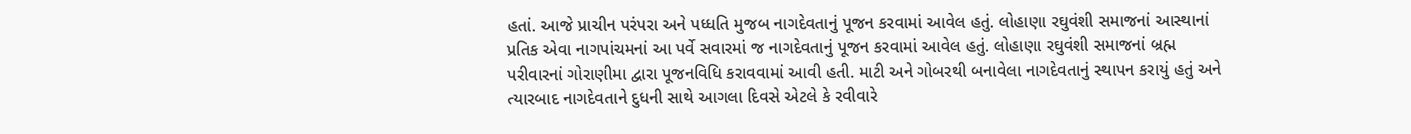હતાં. આજે પ્રાચીન પરંપરા અને પધ્ધતિ મુજબ નાગદેવતાનું પૂજન કરવામાં આવેલ હતું. લોહાણા રઘુવંશી સમાજનાં આસ્થાનાં પ્રતિક એવા નાગપાંચમનાં આ પર્વે સવારમાં જ નાગદેવતાનું પૂજન કરવામાં આવેલ હતું. લોહાણા રઘુવંશી સમાજનાં બ્રહ્મ પરીવારનાં ગોરાણીમા દ્વારા પૂજનવિધિ કરાવવામાં આવી હતી. માટી અને ગોબરથી બનાવેલા નાગદેવતાનું સ્થાપન કરાયું હતું અને ત્યારબાદ નાગદેવતાને દુધની સાથે આગલા દિવસે એટલે કે રવીવારે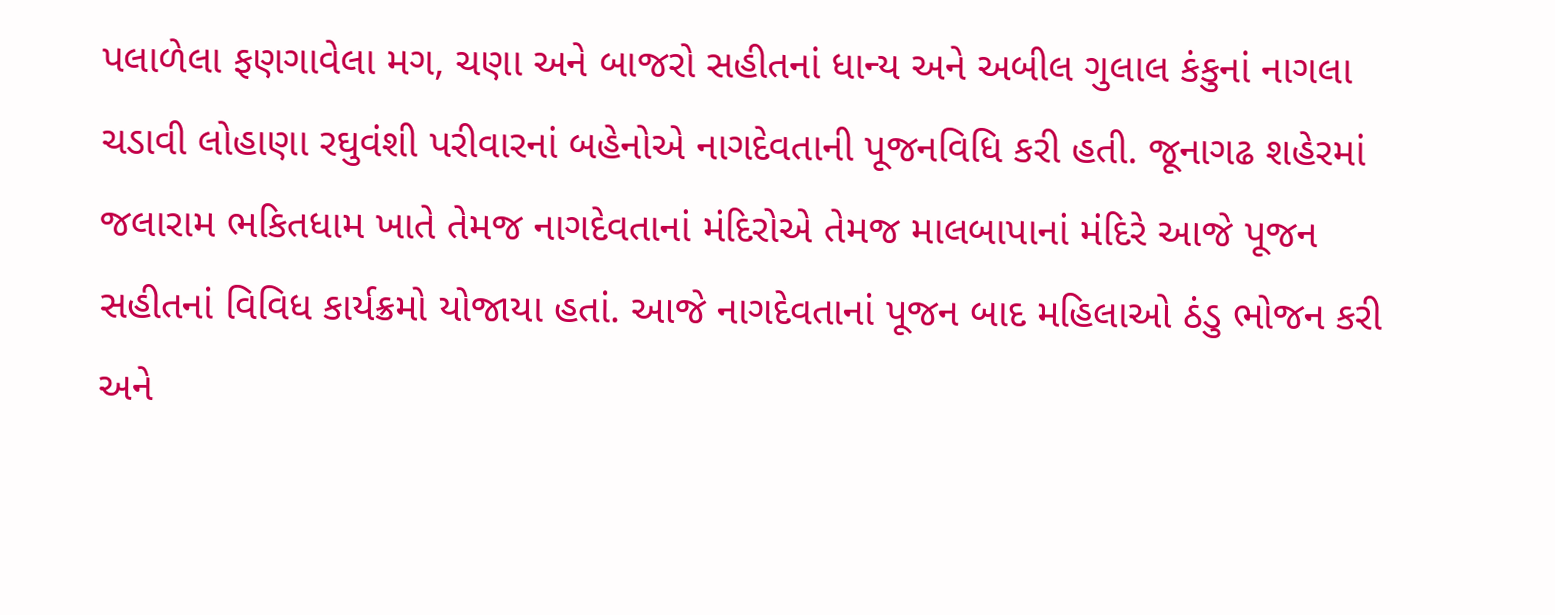પલાળેલા ફણગાવેલા મગ, ચણા અને બાજરો સહીતનાં ધાન્ય અને અબીલ ગુલાલ કંકુનાં નાગલા ચડાવી લોહાણા રઘુવંશી પરીવારનાં બહેનોએ નાગદેવતાની પૂજનવિધિ કરી હતી. જૂનાગઢ શહેરમાં જલારામ ભકિતધામ ખાતે તેમજ નાગદેવતાનાં મંદિરોએ તેમજ માલબાપાનાં મંદિરે આજે પૂજન સહીતનાં વિવિધ કાર્યક્રમો યોજાયા હતાં. આજે નાગદેવતાનાં પૂજન બાદ મહિલાઓ ઠંડુ ભોજન કરી અને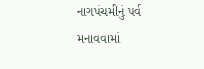નાગપંચમીનું પર્વ મનાવવામાં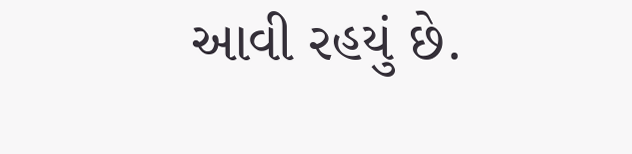આવી રહયું છે.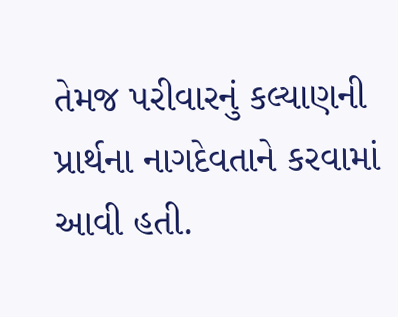તેમજ પરીવારનું કલ્યાણની પ્રાર્થના નાગદેવતાને કરવામાં આવી હતી.